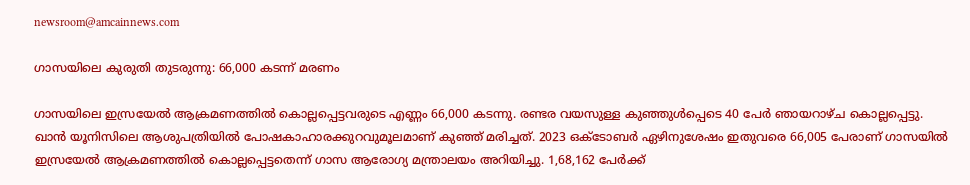newsroom@amcainnews.com

ഗാസയിലെ കുരുതി തുടരുന്നു: 66,000 കടന്ന് മരണം

ഗാസയിലെ ഇസ്രയേൽ ആക്രമണത്തിൽ കൊല്ലപ്പെട്ടവരുടെ എണ്ണം 66,000 കടന്നു. രണ്ടര വയസുള്ള കുഞ്ഞുൾപ്പെടെ 40 പേർ ഞായറാഴ്‌ച കൊല്ലപ്പെട്ടു. ഖാൻ യൂനിസിലെ ആശുപത്രിയിൽ പോഷകാഹാരക്കുറവുമൂലമാണ്‌ കുഞ്ഞ്‌ മരിച്ചത്‌. 2023 ഒക്‌ടോബർ ഏഴിനുശേഷം ഇതുവരെ 66,005 പേരാണ്‌ ഗാസയിൽ ഇസ്രയേൽ ആക്രമണത്തിൽ കൊല്ലപ്പെട്ടതെന്ന്‌ ഗാസ ആരോഗ്യ മന്ത്രാലയം അറിയിച്ചു. 1,68,162 പേർക്ക്‌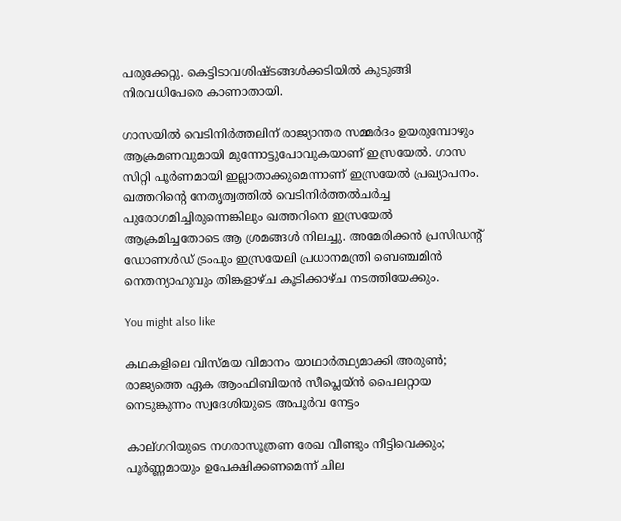പരുക്കേറ്റു. കെട്ടിടാവശിഷ്‌ടങ്ങൾക്കടിയിൽ കുടുങ്ങി നിരവധിപേരെ കാണാതായി.

ഗാസയിൽ വെടിനിർത്തലിന്‌ രാജ്യാന്തര സമ്മർദം ഉയരുമ്പോഴും ആക്രമണവുമായി മുന്നോട്ടുപോവുകയാണ്‌ ഇസ്രയേൽ. ഗാസ സിറ്റി പൂർണമായി ഇല്ലാതാക്കുമെന്നാണ്‌ ഇസ്രയേൽ പ്രഖ്യാപനം. ഖത്തറിന്റെ നേതൃത്വത്തിൽ വെടിനിർത്തൽചർച്ച പുരോഗമിച്ചിരുന്നെങ്കിലും ഖത്തറിനെ ഇസ്രയേൽ ആക്രമിച്ചതോടെ ആ ശ്രമങ്ങൾ നിലച്ചു. അമേരിക്കൻ പ്രസിഡന്റ്‌ ഡോണൾഡ്‌ ട്രംപും ഇസ്രയേലി പ്രധാനമന്ത്രി ബെഞ്ചമിൻ നെതന്യാഹുവും തിങ്കളാഴ്ച കൂടിക്കാഴ്ച നടത്തിയേക്കും.

You might also like

കഥകളിലെ വിസ്മയ വിമാനം യാഥാർത്ഥ്യമാക്കി അരുൺ; രാജ്യത്തെ ഏക ആംഫിബിയൻ സീപ്ലെയ്ൻ പൈലറ്റായ നെടുങ്കുന്നം സ്വദേശിയുടെ അപൂർവ നേട്ടം

കാല്ഗറിയുടെ നഗരാസൂത്രണ രേഖ വീണ്ടും നീട്ടിവെക്കും; പൂർണ്ണമായും ഉപേക്ഷിക്കണമെന്ന് ചില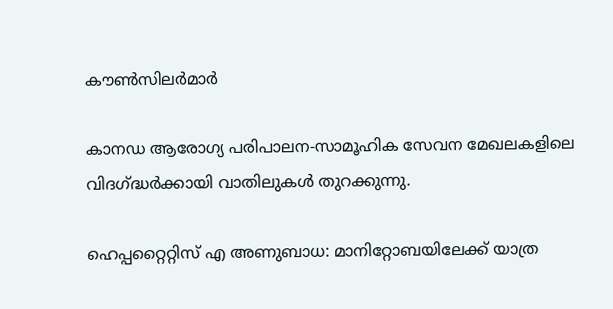കൗൺസിലർമാർ

കാനഡ ആരോഗ്യ പരിപാലന-സാമൂഹിക സേവന മേഖലകളിലെ വിദഗ്ദ്ധർക്കായി വാതിലുകൾ തുറക്കുന്നു.

ഹെപ്പറ്റൈറ്റിസ് എ അണുബാധ: മാനിറ്റോബയിലേക്ക് യാത്ര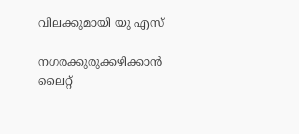വിലക്കുമായി യു എസ്

നഗരക്കുരുക്കഴിക്കാൻ ലൈറ്റ്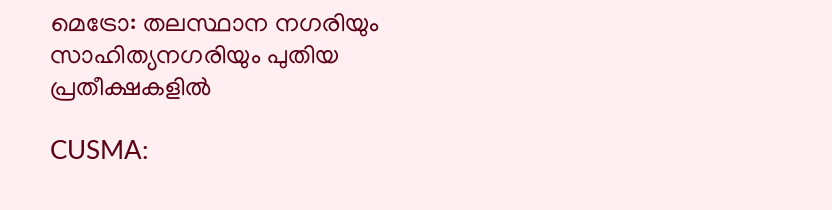മെട്രോ: തലസ്ഥാന നഗരിയും സാഹിത്യനഗരിയും പുതിയ പ്രതീക്ഷകളിൽ

CUSMA: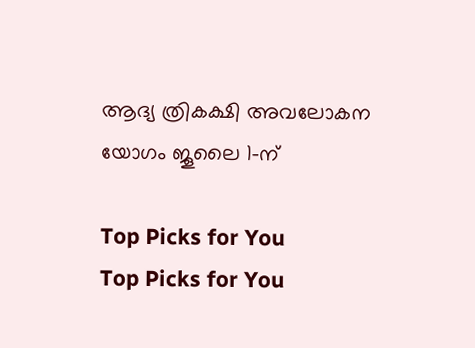ആദ്യ ത്രികക്ഷി അവലോകന യോഗം ജൂലൈ 1-ന്

Top Picks for You
Top Picks for You